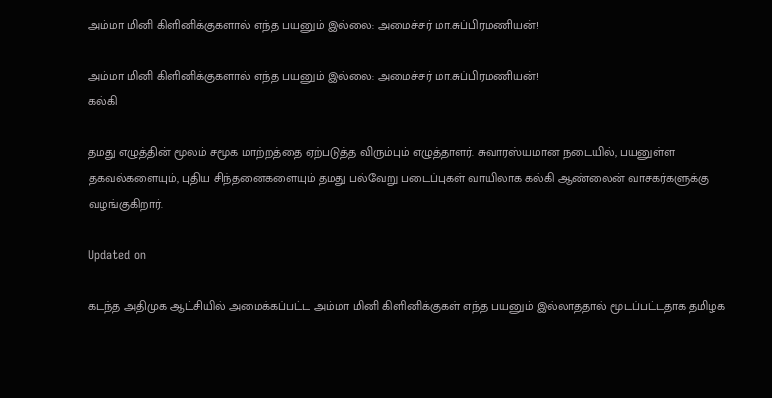அம்மா மினி கிளினிக்குகளால் எந்த பயனும் இல்லை: அமைச்சர் மா.சுப்பிரமணியன்!

அம்மா மினி கிளினிக்குகளால் எந்த பயனும் இல்லை: அமைச்சர் மா.சுப்பிரமணியன்!
கல்கி

தமது எழுத்தின் மூலம் சமூக மாற்றத்தை ஏற்படுத்த விரும்பும் எழுத்தாளர். சுவாரஸ்யமான நடையில், பயனுள்ள தகவல்களையும், புதிய சிந்தனைகளையும் தமது பல்வேறு படைப்புகள் வாயிலாக கல்கி ஆண்லைன் வாசகர்களுக்கு வழங்குகிறார்.

Updated on

கடந்த அதிமுக ஆட்சியில் அமைக்கப்பட்ட அம்மா மினி கிளினிக்குகள் எந்த பயனும் இல்லாததால் மூடப்பட்டதாக தமிழக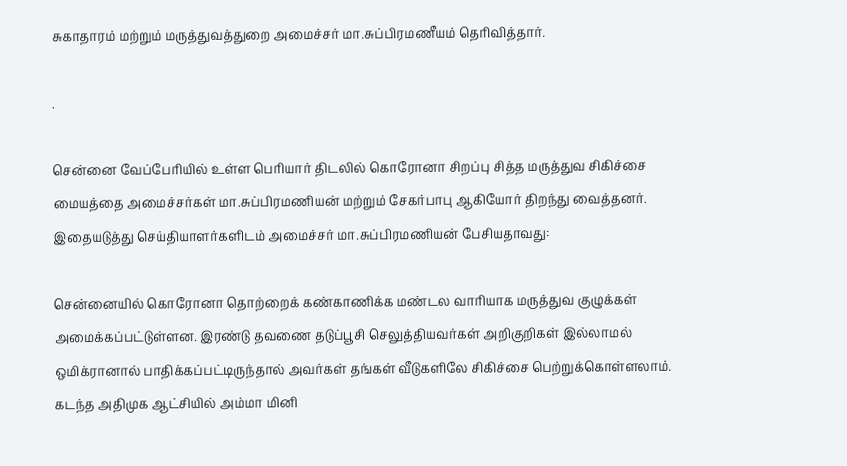சுகாதாரம் மற்றும் மருத்துவத்துறை அமைச்சர் மா.சுப்பிரமணீயம் தெரிவித்தார்.

.

சென்னை வேப்பேரியில் உள்ள பெரியார் திடலில் கொரோனா சிறப்பு சித்த மருத்துவ சிகிச்சை மையத்தை அமைச்சர்கள் மா.சுப்பிரமணியன் மற்றும் சேகர்பாபு ஆகியோர் திறந்து வைத்தனர். இதையடுத்து செய்தியாளர்களிடம் அமைச்சர் மா.சுப்பிரமணியன் பேசியதாவது:

சென்னையில் கொரோனா தொற்றைக் கண்காணிக்க மண்டல வாரியாக மருத்துவ குழுக்கள் அமைக்கப்பட்டுள்ளன. இரண்டு தவணை தடுப்பூசி செலுத்தியவர்கள் அறிகுறிகள் இல்லாமல் ஒமிக்ரானால் பாதிக்கப்பட்டிருந்தால் அவர்கள் தங்கள் வீடுகளிலே சிகிச்சை பெற்றுக்கொள்ளலாம். கடந்த அதிமுக ஆட்சியில் அம்மா மினி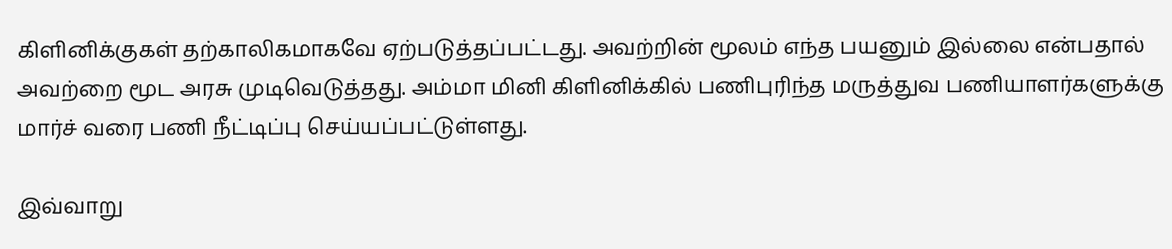கிளினிக்குகள் தற்காலிகமாகவே ஏற்படுத்தப்பட்டது. அவற்றின் மூலம் எந்த பயனும் இல்லை என்பதால் அவற்றை மூட அரசு முடிவெடுத்தது. அம்மா மினி கிளினிக்கில் பணிபுரிந்த மருத்துவ பணியாளர்களுக்கு மார்ச் வரை பணி நீட்டிப்பு செய்யப்பட்டுள்ளது.

இவ்வாறு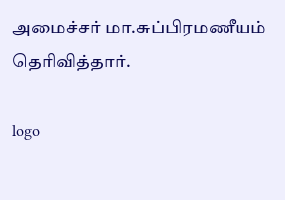அமைச்சர் மா.சுப்பிரமணீயம் தெரிவித்தார்.

logo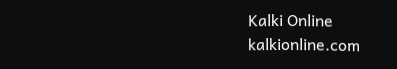Kalki Online
kalkionline.com